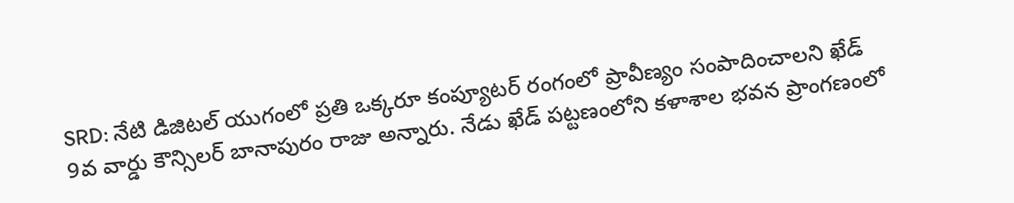SRD: నేటి డిజిటల్ యుగంలో ప్రతి ఒక్కరూ కంప్యూటర్ రంగంలో ప్రావీణ్యం సంపాదించాలని ఖేడ్ 9వ వార్డు కౌన్సిలర్ బానాపురం రాజు అన్నారు. నేడు ఖేడ్ పట్టణంలోని కళాశాల భవన ప్రాంగణంలో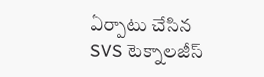ఏర్పాటు చేసిన SVS టెక్నాలజీస్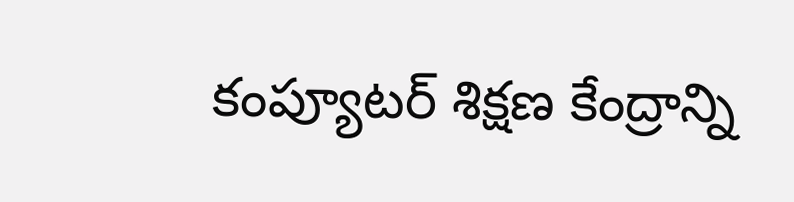కంప్యూటర్ శిక్షణ కేంద్రాన్ని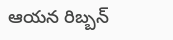ఆయన రిబ్బన్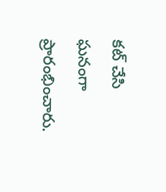కట్ చేసి ఘనంగా ప్రారంభించారు.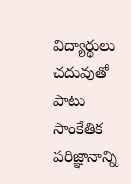విద్యార్థులు చదువుతో పాటు సాంకేతిక పరిజ్ఞానాన్ని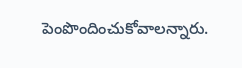పెంపొందించుకోవాలన్నారు.